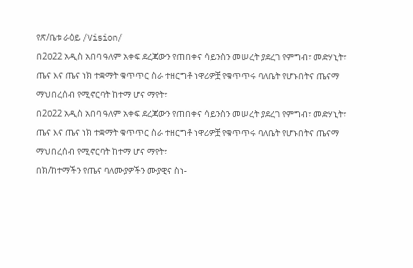የጽ/ቤቱ ራዕይ /Vision/
በ2ዐ22 አዲስ አበባ ዓለም አቀፍ ደረጃውን የጠበቀና ሳይንስን መሠረት ያደረገ የምግብ፣ መድሃኒት፣ ጤና እና ጤና ነክ ተቋማት ቁጥጥር ስራ ተዘርግቶ ነዋሪዎቿ የቁጥጥሩ ባለቤት የሆኑበትና ጤናማ ማህበረሰብ የሚኖርባት ከተማ ሆና ማየት፣
በ2ዐ22 አዲስ አበባ ዓለም አቀፍ ደረጃውን የጠበቀና ሳይንስን መሠረት ያደረገ የምግብ፣ መድሃኒት፣ ጤና እና ጤና ነክ ተቋማት ቁጥጥር ስራ ተዘርግቶ ነዋሪዎቿ የቁጥጥሩ ባለቤት የሆኑበትና ጤናማ ማህበረሰብ የሚኖርባት ከተማ ሆና ማየት፣
በክ/ከተማችን የጤና ባለሙያዎችን ሙያዊና ስነ-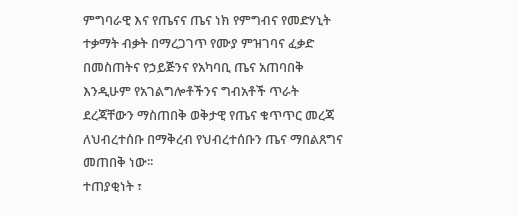ምግባራዊ እና የጤናና ጤና ነክ የምግብና የመድሃኒት ተቃማት ብቃት በማረጋገጥ የሙያ ምዝገባና ፈቃድ በመስጠትና የኃይጅንና የአካባቢ ጤና አጠባበቅ እንዲሁም የአገልግሎቶችንና ግብአቶች ጥራት ደረጃቸውን ማስጠበቅ ወቅታዊ የጤና ቁጥጥር መረጃ ለህብረተሰቡ በማቅረብ የህብረተሰቡን ጤና ማበልጸግና መጠበቅ ነው፡፡
ተጠያቂነት ፣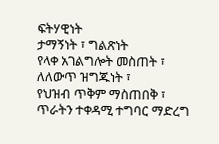ፍትሃዊነት
ታማኝነት ፣ ግልጽነት
የላቀ አገልግሎት መስጠት ፣
ለለውጥ ዝግጁነት ፣
የህዝብ ጥቅም ማስጠበቅ ፣
ጥራትን ተቀዳሚ ተግባር ማድረግ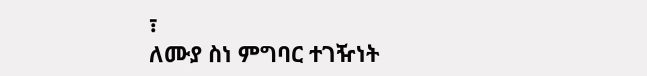፣
ለሙያ ስነ ምግባር ተገዥነት